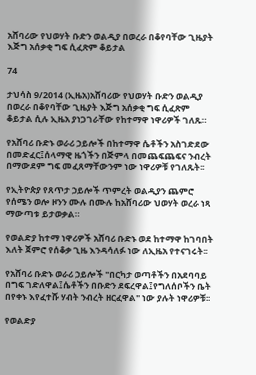አሸባሪው የህወሃት ቡድን ወልዲያ በወረራ በቆየባቸው ጊዜያት እጅግ አሰቃቂ ግፍ ሲፈጽም ቆይታል

74

ታህሳስ 9/2014 (ኢዜአ)አሸባሪው የህወሃት ቡድን ወልዲያ በወረራ በቆየባቸው ጊዜያት እጅግ አሰቃቂ ግፍ ሲፈጽም ቆይታል ሲሉ ኢዜአ ያነጋገራቸው የከተማዋ ነዋሪዎች ገለጹ።

የአሸባሪ ቡድኑ ወራሪ ኃይሎች በከተማዋ ሴቶችን አስገድደው በመድፈር፤ሰላማዊ ዜጎችን በጅምላ በመጨፍጨፍና ንብረት በማውደም ግፍ መፈጸማቸውንም ነው ነዋሪዎቹ የገለጹት፡፡

የኢትዮጵያ የጸጥታ ኃይሎች ጥምረት ወልዲያን ጨምሮ የሰሜን ወሎ ዞንን ሙሉ በሙሉ ከአሸባሪው ህወሃት ወረራ ነጻ ማውጣቱ ይታወቃል።

የወልድያ ከተማ ነዋሪዎች አሸባሪ ቡድኑ ወደ ከተማዋ ከገባበት እለት ጀምሮ የሰቆቃ ጊዜ እንዳሳለፉ ነው ለኢዜአ የተናገሩት፡፡

የአሸባሪ ቡድኑ ወራሪ ኃይሎች "በርካታ ወጣቶችን በአደባባይ በግፍ ገድለዋል፤ሴቶችን በቡድን ደፍረዋል፤የግለሰቦችን ቤት በየቀኑ እየፈተሹ ሃብት ንብረት ዘርፈዋል" ነው ያሉት ነዋሪዎቹ፡፡

የወልድያ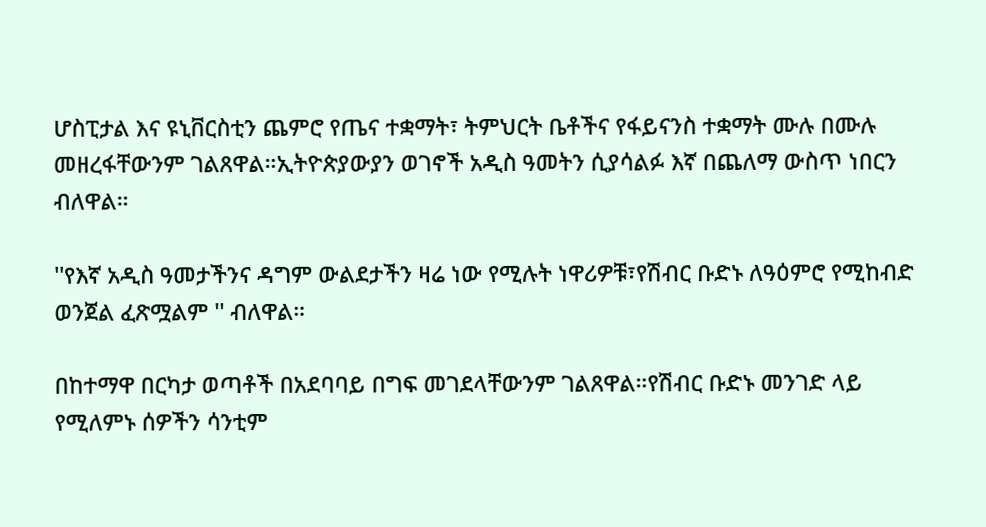ሆስፒታል እና ዩኒቨርስቲን ጨምሮ የጤና ተቋማት፣ ትምህርት ቤቶችና የፋይናንስ ተቋማት ሙሉ በሙሉ መዘረፋቸውንም ገልጸዋል።ኢትዮጵያውያን ወገኖች አዲስ ዓመትን ሲያሳልፉ እኛ በጨለማ ውስጥ ነበርን ብለዋል።

''የእኛ አዲስ ዓመታችንና ዳግም ውልደታችን ዛሬ ነው የሚሉት ነዋሪዎቹ፣የሽብር ቡድኑ ለዓዕምሮ የሚከብድ ወንጀል ፈጽሟልም '' ብለዋል።

በከተማዋ በርካታ ወጣቶች በአደባባይ በግፍ መገደላቸውንም ገልጸዋል።የሽብር ቡድኑ መንገድ ላይ የሚለምኑ ሰዎችን ሳንቲም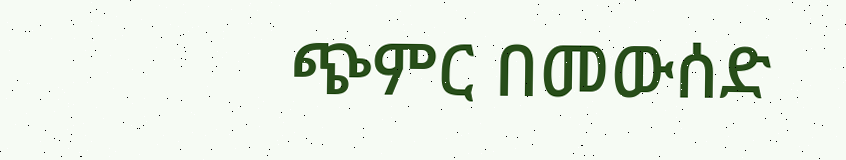ጭምር በመውሰድ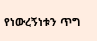የነውረኝነቱን ጥግ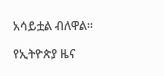አሳይቷል ብለዋል።

የኢትዮጵያ ዜና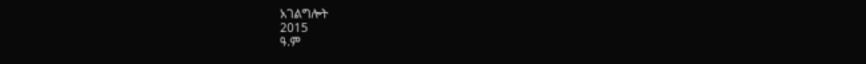አገልግሎት
2015
ዓ.ም